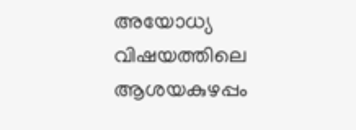അയോധ്യ വിഷയത്തിലെ ആശയകുഴപ്പം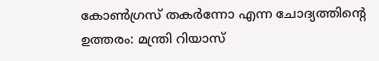കോൺഗ്രസ് തകര്‍ന്നോ എന്ന ചോദ്യത്തിന്റെ ഉത്തരം: മന്ത്രി റിയാസ്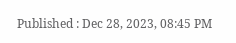Published : Dec 28, 2023, 08:45 PM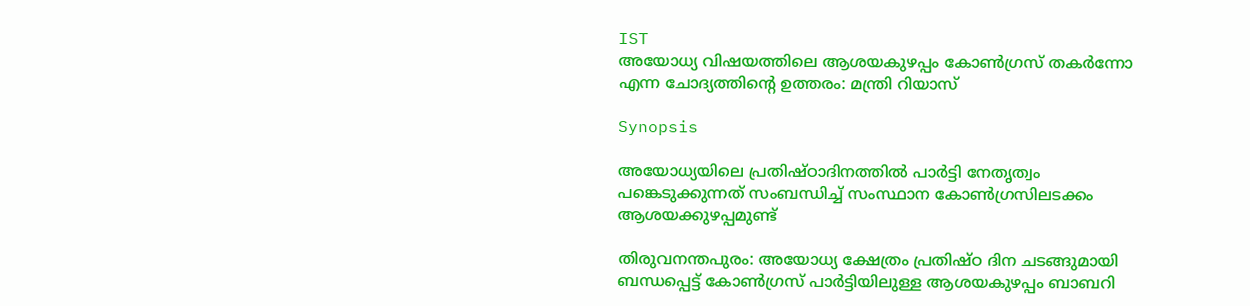IST
അയോധ്യ വിഷയത്തിലെ ആശയകുഴപ്പം കോൺഗ്രസ് തകര്‍ന്നോ എന്ന ചോദ്യത്തിന്റെ ഉത്തരം: മന്ത്രി റിയാസ്

Synopsis

അയോധ്യയിലെ പ്രതിഷ്ഠാദിനത്തില്‍ പാര്‍ട്ടി നേതൃത്വം പങ്കെടുക്കുന്നത് സംബന്ധിച്ച് സംസ്ഥാന കോണ്‍ഗ്രസിലടക്കം ആശയക്കുഴപ്പമുണ്ട്

തിരുവനന്തപുരം: അയോധ്യ ക്ഷേത്രം പ്രതിഷ്ഠ ദിന ചടങ്ങുമായി ബന്ധപ്പെട്ട് കോൺഗ്രസ് പാര്‍ട്ടിയിലുള്ള ആശയകുഴപ്പം ബാബറി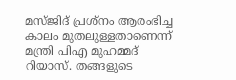മസ്ജിദ് പ്രശ്നം ആരംഭിച്ച കാലം മുതലുള്ളതാണെന്ന് മന്ത്രി പിഎ മുഹമ്മദ് റിയാസ്. തങ്ങളുടെ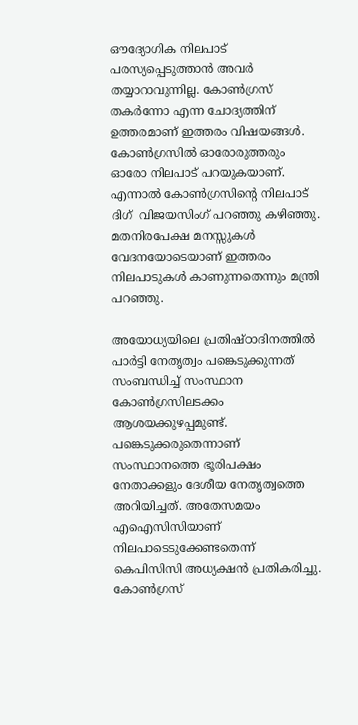ഔദ്യോഗിക നിലപാട് പരസ്യപ്പെടുത്താൻ അവർ തയ്യാറാവുന്നില്ല. കോൺഗ്രസ് തകർന്നോ എന്ന ചോദ്യത്തിന് ഉത്തരമാണ് ഇത്തരം വിഷയങ്ങൾ. കോൺഗ്രസിൽ ഓരോരുത്തരും ഓരോ നിലപാട് പറയുകയാണ്. എന്നാൽ കോൺഗ്രസിന്റെ നിലപാട് ദിഗ്  വിജയസിംഗ് പറഞ്ഞു കഴിഞ്ഞു. മതനിരപേക്ഷ മനസ്സുകൾ വേദനയോടെയാണ് ഇത്തരം നിലപാടുകൾ കാണുന്നതെന്നും മന്ത്രി പറഞ്ഞു.

അയോധ്യയിലെ പ്രതിഷ്ഠാദിനത്തില്‍ പാര്‍ട്ടി നേതൃത്വം പങ്കെടുക്കുന്നത് സംബന്ധിച്ച് സംസ്ഥാന കോണ്‍ഗ്രസിലടക്കം ആശയക്കുഴപ്പമുണ്ട്. പങ്കെടുക്കരുതെന്നാണ് സംസ്ഥാനത്തെ ഭൂരിപക്ഷം നേതാക്കളും ദേശീയ നേതൃത്വത്തെ അറിയിച്ചത്. അതേസമയം എഐസിസിയാണ് നിലപാടെടുക്കേണ്ടതെന്ന് കെപിസിസി അധ്യക്ഷൻ പ്രതികരിച്ചു. കോണ്‍ഗ്രസ്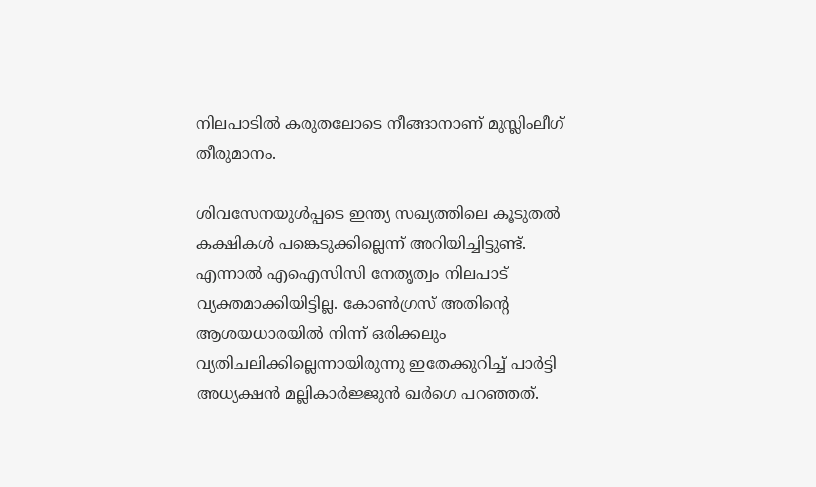നിലപാടില്‍ കരുതലോടെ നീങ്ങാനാണ് മുസ്ലിംലീഗ് തീരുമാനം.

ശിവസേനയുള്‍പ്പടെ ഇന്ത്യ സഖ്യത്തിലെ കൂടുതല്‍ കക്ഷികള്‍ പങ്കെടുക്കില്ലെന്ന് അറിയിച്ചിട്ടുണ്ട്. എന്നാൽ എഐസിസി നേതൃത്വം നിലപാട് വ്യക്തമാക്കിയിട്ടില്ല. കോണ്‍ഗ്രസ് അതിന്‍റെ ആശയധാരയില്‍ നിന്ന് ഒരിക്കലും വ്യതിചലിക്കില്ലെന്നായിരുന്നു ഇതേക്കുറിച്ച് പാര്‍ട്ടി അധ്യക്ഷന്‍ മല്ലികാര്‍ജ്ജുന്‍ ഖര്‍ഗെ പറഞ്ഞത്.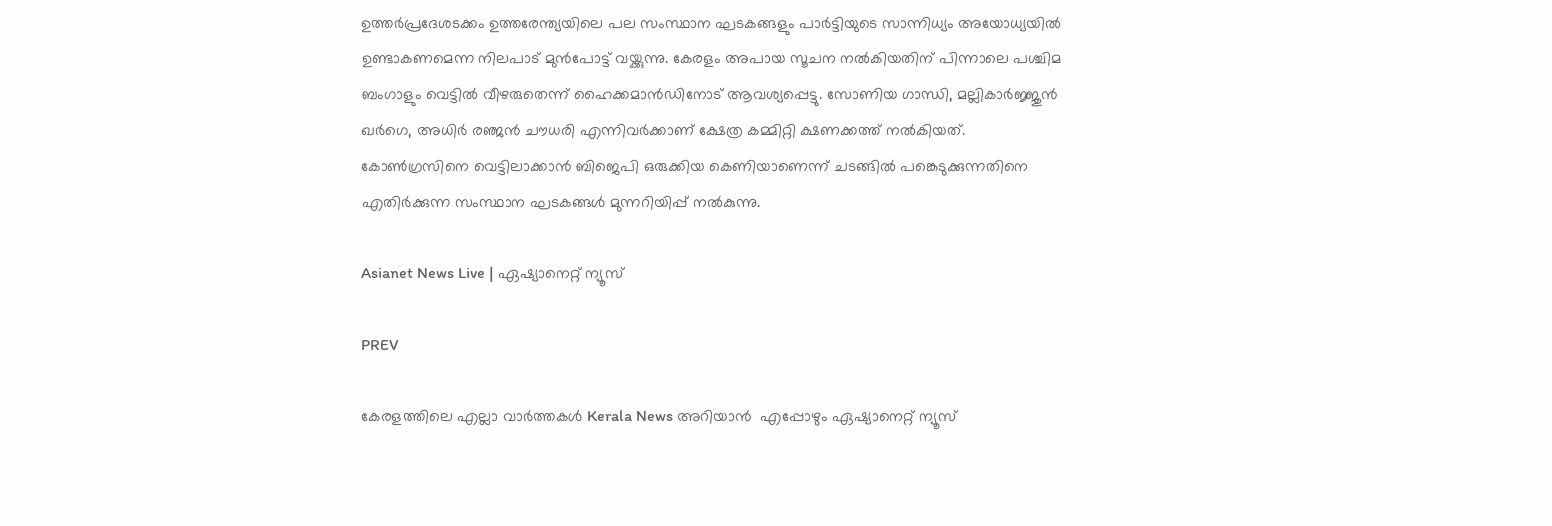ഉത്തര്‍പ്രദേശടക്കം ഉത്തരേന്ത്യയിലെ പല സംസ്ഥാന ഘടകങ്ങളും പാര്‍ട്ടിയുടെ സാന്നിധ്യം അയോധ്യയിൽ ഉണ്ടാകണമെന്ന നിലപാട് മുന്‍പോട്ട് വയ്ക്കുന്നു. കേരളം അപായ സൂചന നല്‍കിയതിന് പിന്നാലെ പശ്ചിമ ബംഗാളും വെട്ടില്‍ വീഴരുതെന്ന് ഹൈക്കമാന്‍ഡിനോട് ആവശ്യപ്പെട്ടു. സോണിയ ഗാന്ധി, മല്ലികാര്‍ജ്ജുന്‍ ഖര്‍ഗെ, അധിര്‍ രഞ്ജന്‍ ചൗധരി എന്നിവര്‍ക്കാണ് ക്ഷേത്ര കമ്മിറ്റി ക്ഷണക്കത്ത് നല്‍കിയത്. കോണ്‍ഗ്രസിനെ വെട്ടിലാക്കാന്‍ ബിജെപി ഒരുക്കിയ കെണിയാണെന്ന് ചടങ്ങിൽ പങ്കെടുക്കുന്നതിനെ എതിര്‍ക്കുന്ന സംസ്ഥാന ഘടകങ്ങൾ മുന്നറിയിപ്പ് നൽകുന്നു.

Asianet News Live | ഏഷ്യാനെറ്റ് ന്യൂസ്

PREV

കേരളത്തിലെ എല്ലാ വാർത്തകൾ Kerala News അറിയാൻ  എപ്പോഴും ഏഷ്യാനെറ്റ് ന്യൂസ്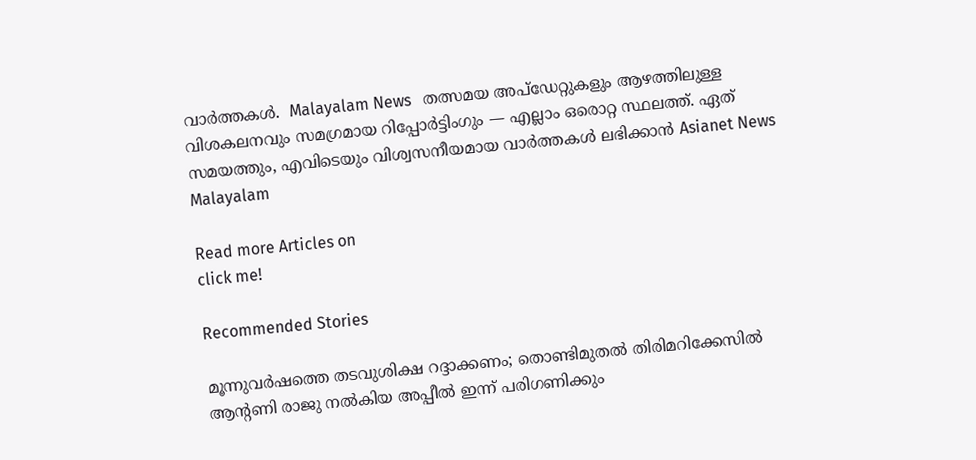വാർത്തകൾ.  Malayalam News   തത്സമയ അപ്‌ഡേറ്റുകളും ആഴത്തിലുള്ള വിശകലനവും സമഗ്രമായ റിപ്പോർട്ടിംഗും — എല്ലാം ഒരൊറ്റ സ്ഥലത്ത്. ഏത് സമയത്തും, എവിടെയും വിശ്വസനീയമായ വാർത്തകൾ ലഭിക്കാൻ Asianet News Malayalam

Read more Articles on
click me!

Recommended Stories

മൂന്നുവർഷത്തെ തടവുശിക്ഷ റദ്ദാക്കണം; തൊണ്ടിമുതൽ തിരിമറിക്കേസിൽ ആൻ്റണി രാജു നൽകിയ അപ്പീൽ ഇന്ന് പരിഗണിക്കും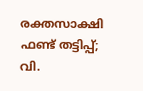രക്തസാക്ഷി ഫണ്ട് തട്ടിപ്പ്; വി.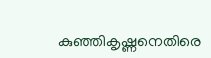കുഞ്ഞികൃഷ്ണനെതിരെ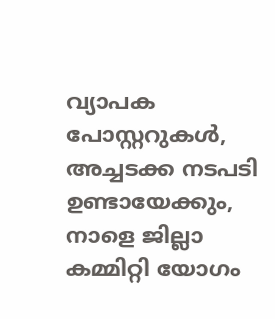വ്യാപക പോസ്റ്ററുകൾ, അച്ചടക്ക നടപടി ഉണ്ടായേക്കും, നാളെ ജില്ലാ കമ്മിറ്റി യോഗം